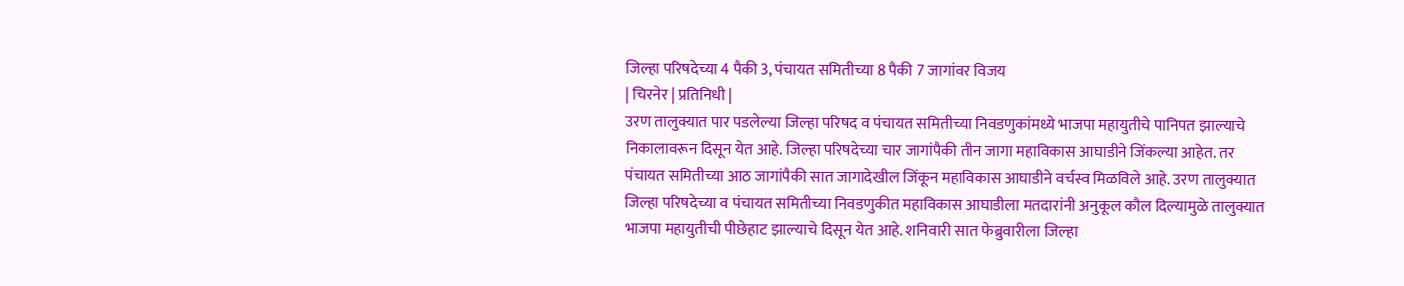जिल्हा परिषदेच्या 4 पैकी 3, पंचायत समितीच्या 8 पैकी 7 जागांवर विजय
| चिरनेर | प्रतिनिधी |
उरण तालुक्यात पार पडलेल्या जिल्हा परिषद व पंचायत समितीच्या निवडणुकांमध्ये भाजपा महायुतीचे पानिपत झाल्याचे निकालावरून दिसून येत आहे. जिल्हा परिषदेच्या चार जागांपैकी तीन जागा महाविकास आघाडीने जिंकल्या आहेत. तर पंचायत समितीच्या आठ जागांपैकी सात जागादेखील जिंकून महाविकास आघाडीने वर्चस्व मिळविले आहे. उरण तालुक्यात जिल्हा परिषदेच्या व पंचायत समितीच्या निवडणुकीत महाविकास आघाडीला मतदारांनी अनुकूल कौल दिल्यामुळे तालुक्यात भाजपा महायुतीची पीछेहाट झाल्याचे दिसून येत आहे. शनिवारी सात फेब्रुवारीला जिल्हा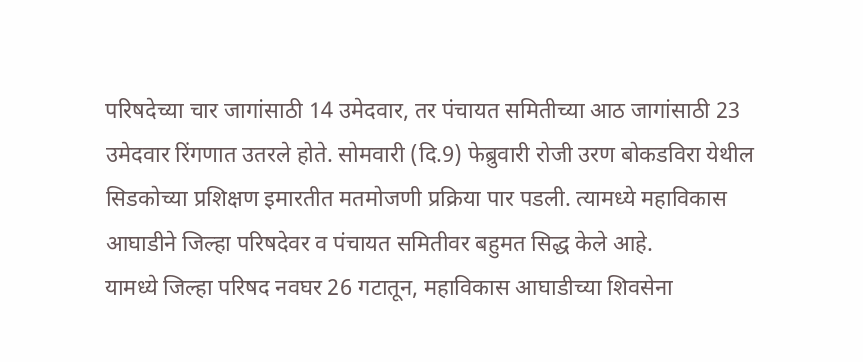परिषदेच्या चार जागांसाठी 14 उमेदवार, तर पंचायत समितीच्या आठ जागांसाठी 23 उमेदवार रिंगणात उतरले होते. सोमवारी (दि.9) फेब्रुवारी रोजी उरण बोकडविरा येथील सिडकोच्या प्रशिक्षण इमारतीत मतमोजणी प्रक्रिया पार पडली. त्यामध्ये महाविकास आघाडीने जिल्हा परिषदेवर व पंचायत समितीवर बहुमत सिद्ध केले आहे.
यामध्ये जिल्हा परिषद नवघर 26 गटातून, महाविकास आघाडीच्या शिवसेना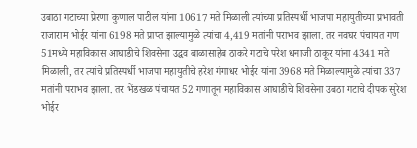उबाठा गटाच्या प्रेरणा कुणाल पाटील यांना 10617 मते मिळाली त्यांच्या प्रतिस्पर्धी भाजपा महायुतीच्या प्रभावती राजाराम भोईर यांना 6198 मते प्राप्त झाल्यामुळे त्यांचा 4,419 मतांनी पराभव झाला. तर नवघर पंचायत गण 51मध्ये महाविकास आघाडीचे शिवसेना उद्धव बाळासाहेब ठाकरे गटाचे परेश धनाजी ठाकूर यांना 4341 मते मिळाली, तर त्यांचे प्रतिस्पर्धी भाजपा महायुतीचे हरेश गंगाधर भोईर यांना 3968 मते मिळाल्यामुळे त्यांचा 337 मतांनी पराभव झाला. तर भेंडखळ पंचायत 52 गणातून महाविकास आघाडीचे शिवसेना उबठा गटाचे दीपक सुरेश भोईर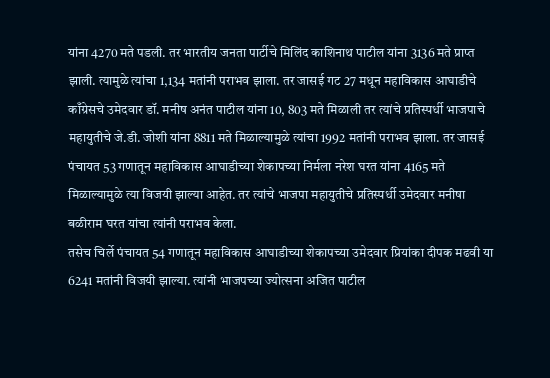यांना 4270 मते पडली. तर भारतीय जनता पार्टीचे मिलिंद काशिनाथ पाटील यांना 3136 मते प्राप्त झाली. त्यामुळे त्यांचा 1,134 मतांनी पराभव झाला. तर जासई गट 27 मधून महाविकास आघाडीचे काँग्रेसचे उमेदवार डॉ. मनीष अनंत पाटील यांना 10, 803 मते मिळाली तर त्यांचे प्रतिस्पर्धी भाजपाचे महायुतीचे जे.डी. जोशी यांना 8811 मते मिळाल्यामुळे त्यांचा 1992 मतांनी पराभव झाला. तर जासई पंचायत 53 गणातून महाविकास आघाडीच्या शेकापच्या निर्मला नरेश घरत यांना 4165 मते मिळाल्यामुळे त्या विजयी झाल्या आहेत. तर त्यांचे भाजपा महायुतीचे प्रतिस्पर्धी उमेदवार मनीषा बळीराम घरत यांचा त्यांनी पराभव केला.
तसेच चिर्ले पंचायत 54 गणातून महाविकास आघाडीच्या शेकापच्या उमेदवार प्रियांका दीपक मढवी या 6241 मतांनी विजयी झाल्या. त्यांनी भाजपच्या ज्योत्सना अजित पाटील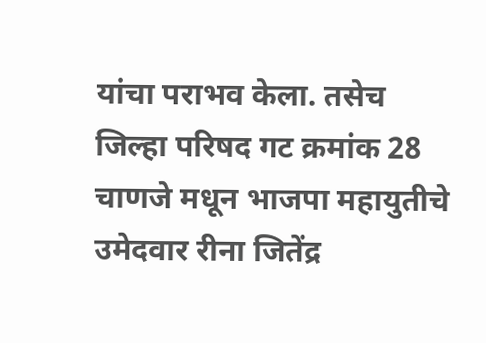यांचा पराभव केला. तसेच जिल्हा परिषद गट क्रमांक 28 चाणजे मधून भाजपा महायुतीचे उमेदवार रीना जितेंद्र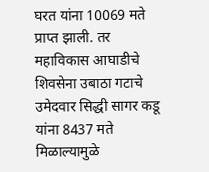घरत यांना 10069 मते प्राप्त झाली. तर महाविकास आघाडीचे शिवसेना उबाठा गटाचे उमेदवार सिद्धी सागर कडू यांना 8437 मते मिळाल्यामुळे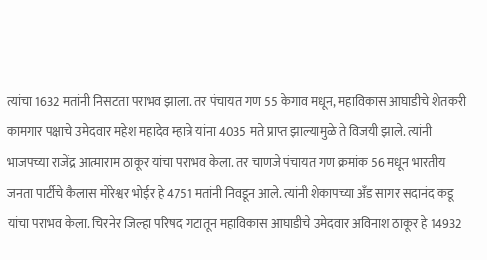त्यांचा 1632 मतांनी निसटता पराभव झाला. तर पंचायत गण 55 केगाव मधून, महाविकास आघाडीचे शेतकरी कामगार पक्षाचे उमेदवार महेश महादेव म्हात्रे यांना 4035 मते प्राप्त झाल्यामुळे ते विजयी झाले. त्यांनी भाजपच्या राजेंद्र आत्माराम ठाकूर यांचा पराभव केला. तर चाणजे पंचायत गण क्रमांक 56 मधून भारतीय जनता पार्टीचे कैलास मोरेश्वर भोईर हे 4751 मतांनी निवडून आले. त्यांनी शेकापच्या अँड सागर सदानंद कडू यांचा पराभव केला. चिरनेर जिल्हा परिषद गटातून महाविकास आघाडीचे उमेदवार अविनाश ठाकूर हे 14932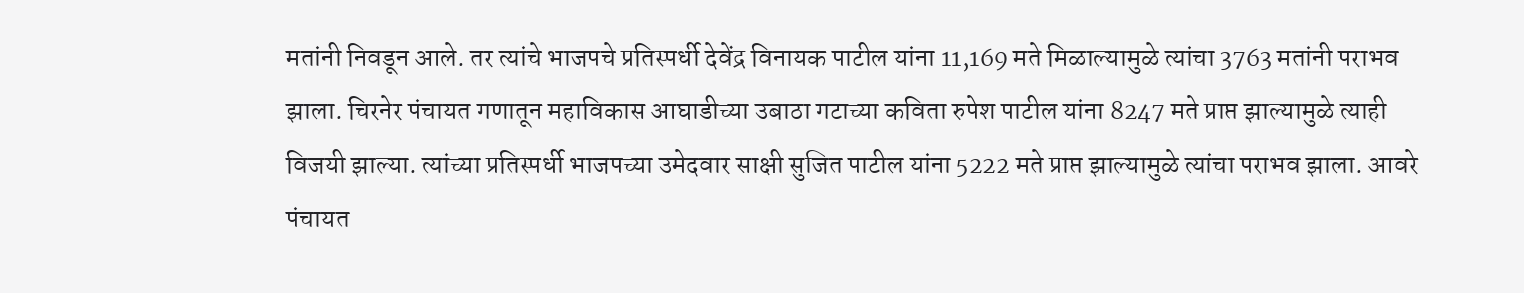मतांनी निवडून आले. तर त्यांचे भाजपचे प्रतिस्पर्धी देवेंद्र विनायक पाटील यांना 11,169 मते मिळाल्यामुळे त्यांचा 3763 मतांनी पराभव झाला. चिरनेर पंचायत गणातून महाविकास आघाडीच्या उबाठा गटाच्या कविता रुपेश पाटील यांना 8247 मते प्राप्त झाल्यामुळे त्याही विजयी झाल्या. त्यांच्या प्रतिस्पर्धी भाजपच्या उमेदवार साक्षी सुजित पाटील यांना 5222 मते प्राप्त झाल्यामुळे त्यांचा पराभव झाला. आवरे पंचायत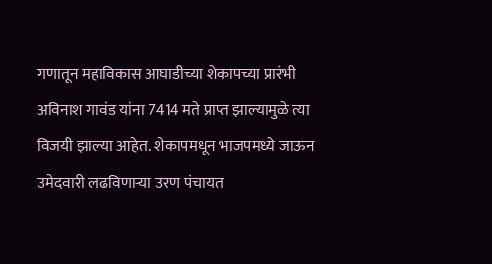गणातून महाविकास आघाडीच्या शेकापच्या प्रारंभी अविनाश गावंड यांना 7414 मते प्राप्त झाल्यामुळे त्या विजयी झाल्या आहेत. शेकापमधून भाजपमध्ये जाऊन उमेदवारी लढविणाऱ्या उरण पंचायत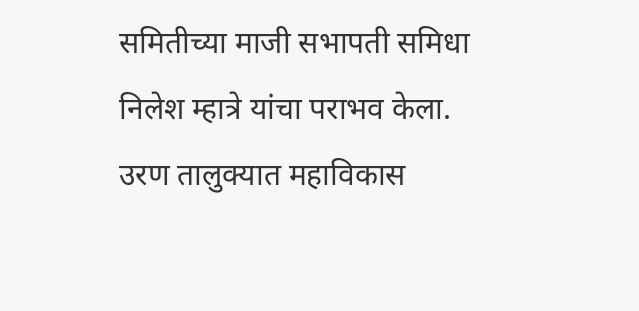समितीच्या माजी सभापती समिधा निलेश म्हात्रे यांचा पराभव केला. उरण तालुक्यात महाविकास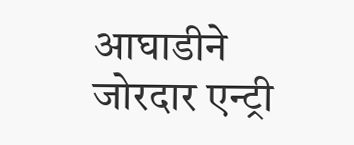आघाडीने जोरदार एन्ट्री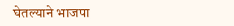घेतल्याने भाजपा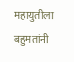महायुतीला बहुमतांनी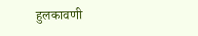हुलकावणी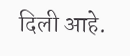दिली आहे.